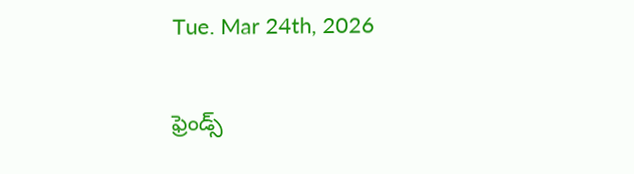Tue. Mar 24th, 2026

ఫ్రెండ్స్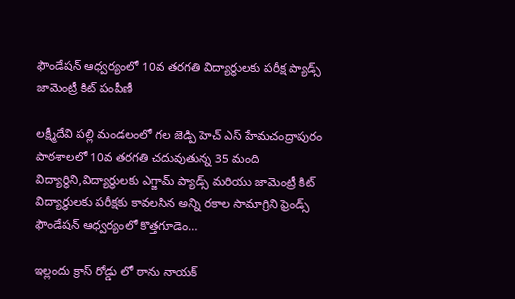ఫౌండేషన్ ఆధ్వర్యంలో 10వ తరగతి విద్యార్థులకు పరీక్ష ప్యాడ్స్ జామెంట్రీ కిట్ పంపీణీ

లక్ష్మీదేవి పల్లి మండలంలో గల జెడ్పి హెచ్ ఎస్ హేమచంద్రాపురం పాఠశాలలో 10వ తరగతి చదువుతున్న 35 మంది విద్యార్థిని,విద్యార్థులకు ఎగ్జామ్ ప్యాడ్స్ మరియు జామెంట్రీ కిట్ విద్యార్థులకు పరీక్షకు కావలసిన అన్ని రకాల సామాగ్రిని ఫ్రెండ్స్ ఫౌండేషన్ ఆధ్వర్యంలో కొత్తగూడెం…

ఇల్లందు క్రాస్ రోడ్డు లో ఠాను నాయక్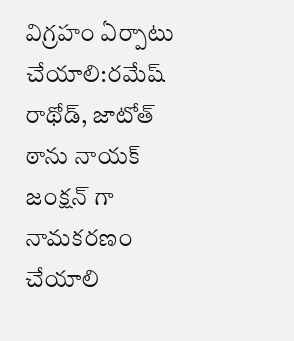విగ్రహం ఏర్పాటు చేయాలి:రమేష్ రాథోడ్, జాటోత్ ఠాను నాయక్ జంక్షన్ గా నామకరణం చేయాలి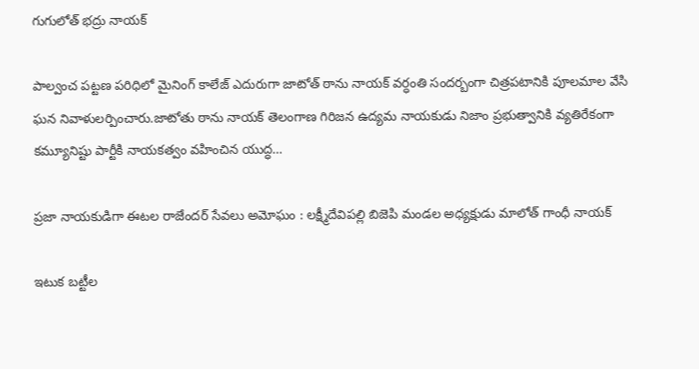గుగులోత్ భద్రు నాయక్

పాల్వంచ పట్టణ పరిధిలో మైనింగ్ కాలేజ్ ఎదురుగా జాటోత్ ఠాను నాయక్ వర్ధంతి సందర్బంగా చిత్రపటానికి పూలమాల వేసి ఘన నివాళులర్పించారు.జాటోతు ఠాను నాయక్ తెలంగాణ గిరిజన ఉద్యమ నాయకుడు నిజాం ప్రభుత్వానికి వ్యతిరేకంగా కమ్యూనిష్టు పార్టీకి నాయకత్వం వహించిన యుద్ధ…

ప్రజా నాయకుడిగా ఈటల రాజేందర్ సేవలు అమోఘం : లక్ష్మీదేవిపల్లి బిజెపి మండల అధ్యక్షుడు మాలోత్ గాంధీ నాయక్

ఇటుక బట్టీల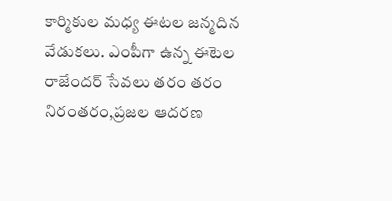కార్మికుల మధ్య ఈటల జన్మదిన వేడుకలు. ఎంపీగా ఉన్న ఈటెల రాజేందర్ సేవలు తరం తరం నిరంతరం,ప్రజల ఆదరణ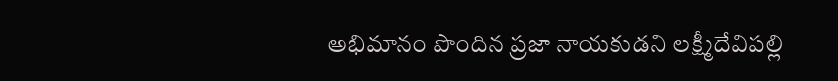అభిమానం పొందిన ప్రజా నాయకుడని లక్ష్మీదేవిపల్లి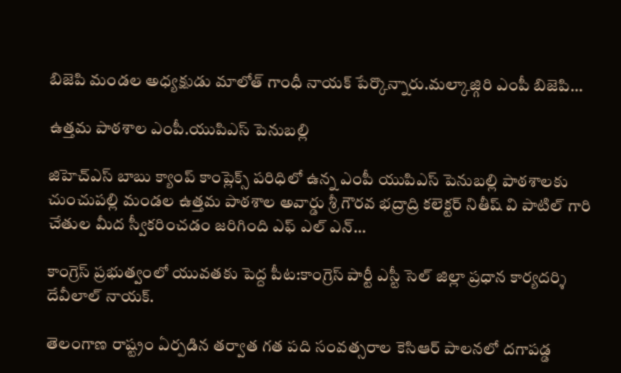బిజెపి మండల అధ్యక్షుడు మాలోత్ గాంధీ నాయక్ పేర్కొన్నారు.మల్కాజ్గిరి ఎంపీ బిజెపి…

ఉత్తమ పాఠశాల ఎంపీ.యుపిఎస్ పెనుబల్లి

జిహెచ్ఎస్ బాబు క్యాంప్ కాంప్లెక్స్ పరిధిలో ఉన్న ఎంపీ యుపిఎస్ పెనుబల్లి పాఠశాలకు చుంచుపల్లి మండల ఉత్తమ పాఠశాల అవార్డు శ్రీ గౌరవ భద్రాద్రి కలెక్టర్ నితీష్ వి పాటిల్ గారి చేతుల మీద స్వీకరించడం జరిగింది ఎఫ్ ఎల్ ఎన్…

కాంగ్రెస్ ప్రభుత్వంలో యువతకు పెద్ద పీట:కాంగ్రెస్ పార్టీ ఎస్టీ సెల్ జిల్లా ప్రధాన కార్యదర్శి దేవీలాల్ నాయక్.

తెలంగాణ రాష్ట్రం ఏర్పడిన తర్వాత గత పది సంవత్సరాల కెసిఆర్ పాలనలో దగాపడ్డ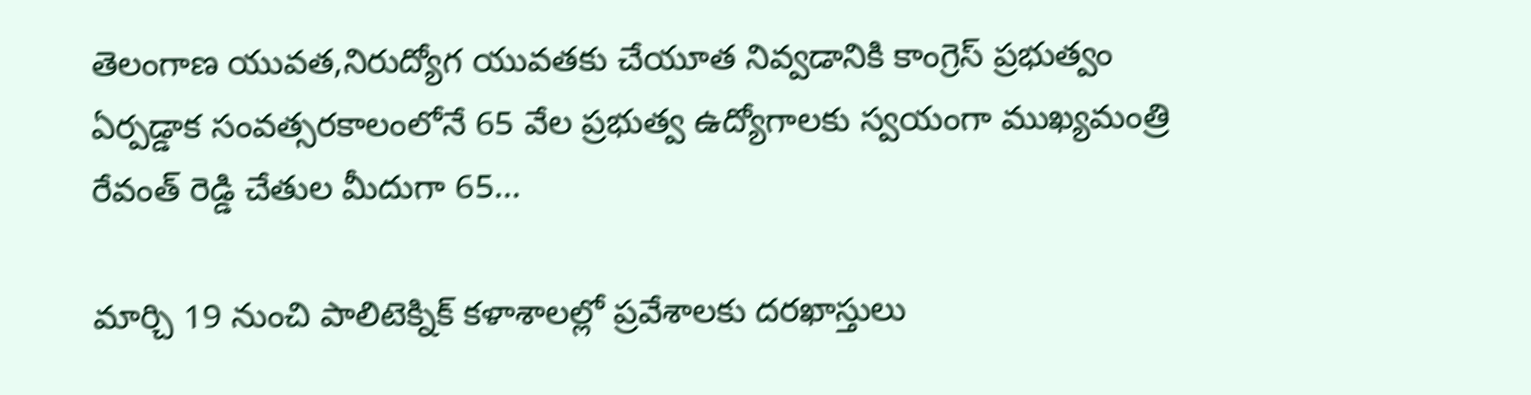తెలంగాణ యువత,నిరుద్యోగ యువతకు చేయూత నివ్వడానికి కాంగ్రెస్ ప్రభుత్వం ఏర్పడ్డాక సంవత్సరకాలంలోనే 65 వేల ప్రభుత్వ ఉద్యోగాలకు స్వయంగా ముఖ్యమంత్రి రేవంత్ రెడ్డి చేతుల మీదుగా 65…

మార్చి 19 నుంచి పాలిటెక్నిక్ కళాశాలల్లో ప్రవేశాలకు దరఖాస్తులు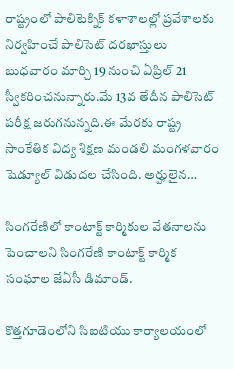రాష్ట్రంలో పాలిటెక్నిక్ కళాశాలల్లో ప్రవేశాలకు నిర్వహించే పాలిసెట్ దరఖాస్తులు బుధవారం మార్చి 19 నుంచి ఏప్రిల్ 21 స్వీకరించనున్నారు.మే 13వ తేదీన పాలిసెట్ పరీక్ష జరుగనున్నది.ఈ మేరకు రాష్ట్ర సాంకేతిక విద్య శిక్షణ మండలి మంగళవారం షెడ్యూల్ విడుదల చేసింది. అర్హులైన…

సింగరేణిలో కాంటాక్ట్ కార్మికుల వేతనాలను పెంచాలని సింగరేణి కాంటాక్ట్ కార్మిక సంఘాల జేఏసీ డిమాండ్.

కొత్తగూడెంలోని సిఐటియు కార్యాలయంలో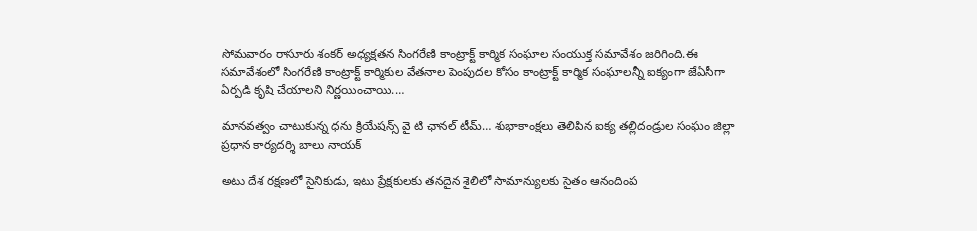సోమవారం రాసూరు శంకర్ అధ్యక్షతన సింగరేణి కాంట్రాక్ట్ కార్మిక సంఘాల సంయుక్త సమావేశం జరిగింది.ఈ సమావేశంలో సింగరేణి కాంట్రాక్ట్ కార్మికుల వేతనాల పెంపుదల కోసం కాంట్రాక్ట్ కార్మిక సంఘాలన్నీ ఐక్యంగా జేఏసీగా ఏర్పడి కృషి చేయాలని నిర్ణయించాయి.…

మానవత్వం చాటుకున్న ధను క్రియేషన్స్ వై టి ఛానల్ టీమ్… శుభాకాంక్షలు తెలిపిన ఐక్య తల్లిదండ్రుల సంఘం జిల్లా ప్రధాన కార్యదర్శి బాలు నాయక్

అటు దేశ రక్షణలో సైనికుడు, ఇటు ప్రేక్షకులకు తనదైన శైలిలో సామాన్యులకు సైతం ఆనందింప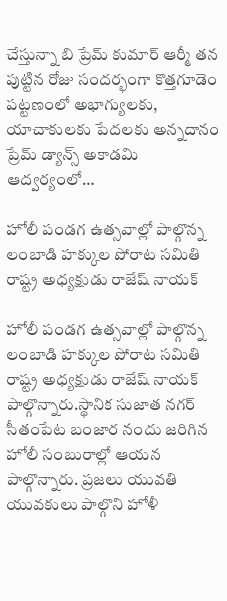చేస్తున్నా బి ప్రేమ్ కుమార్ ఆర్మీ తన పుట్టిన రోజు సందర్భంగా కొత్తగూడెం పట్టణంలో అభాగ్యులకు, యాచాకులకు పేదలకు అన్నదానం ప్రేమ్ డ్యాన్స్ అకాడమి ఆద్వర్యంలో…

హోలీ పండగ ఉత్సవాల్లో పాల్గొన్న లంబాడి హక్కుల పోరాట సమితి రాష్ట్ర అధ్యక్షుడు రాజేష్ నాయక్

హోలీ పండగ ఉత్సవాల్లో పాల్గొన్న లంబాడి హక్కుల పోరాట సమితి రాష్ట్ర అధ్యక్షుడు రాజేష్ నాయక్ పాల్గొన్నారు.స్థానిక సుజాత నగర్ సీతంపేట బంజార నందు జరిగిన హోలీ సంబురాల్లో ఆయన పాల్గొన్నారు. ప్రజలు యువతి యువకులు పాల్గొని హోళీ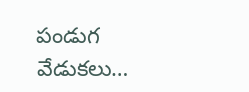పండుగ వేడుకలు…